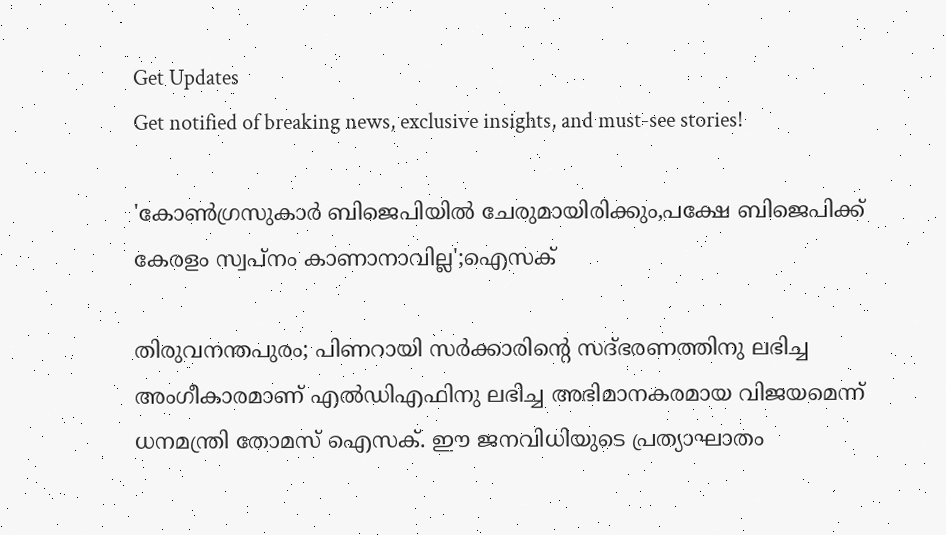Get Updates
Get notified of breaking news, exclusive insights, and must-see stories!

'കോൺഗ്രസുകാർ ബിജെപിയിൽ ചേരുമായിരിക്കും,പക്ഷേ ബിജെപിക്ക് കേരളം സ്വപ്നം കാണാനാവില്ല';ഐസക്

തിരുവനന്തപുരം; പിണറായി സർക്കാരിന്റെ സദ്ഭരണത്തിനു ലഭിച്ച അംഗീകാരമാണ് എൽഡിഎഫിനു ലഭിച്ച അഭിമാനകരമായ വിജയമെന്ന് ധനമന്ത്രി തോമസ് ഐസക്. ഈ ജനവിധിയുടെ പ്രത്യാഘാതം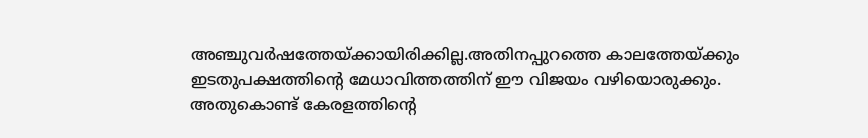അഞ്ചുവർഷത്തേയ്ക്കായിരിക്കില്ല.അതിനപ്പുറത്തെ കാലത്തേയ്ക്കും ഇടതുപക്ഷത്തിന്റെ മേധാവിത്തത്തിന് ഈ വിജയം വഴിയൊരുക്കും. അതുകൊണ്ട് കേരളത്തിന്റെ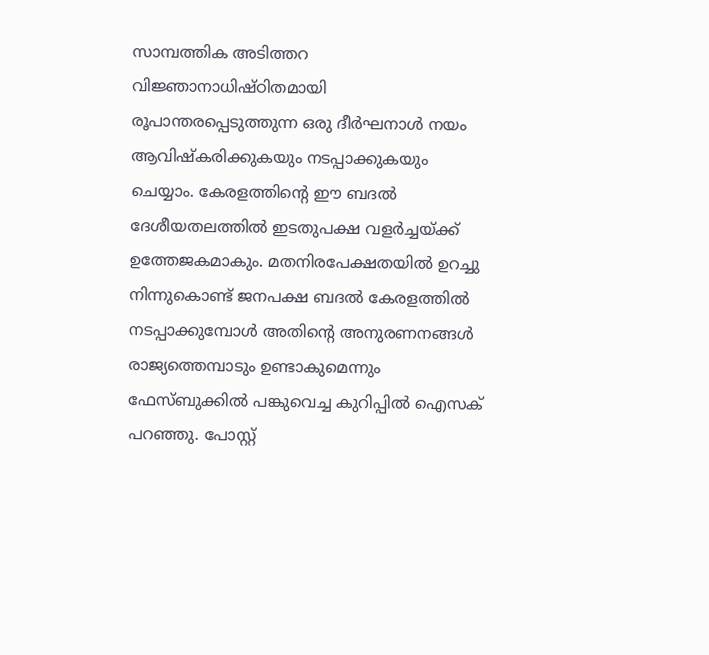സാമ്പത്തിക അടിത്തറ വിജ്ഞാനാധിഷ്ഠിതമായി രൂപാന്തരപ്പെടുത്തുന്ന ഒരു ദീർഘനാൾ നയം ആവിഷ്കരിക്കുകയും നടപ്പാക്കുകയും ചെയ്യാം. കേരളത്തിന്റെ ഈ ബദൽ ദേശീയതലത്തിൽ ഇടതുപക്ഷ വളർച്ചയ്ക്ക് ഉത്തേജകമാകും. മതനിരപേക്ഷതയിൽ ഉറച്ചു നിന്നുകൊണ്ട് ജനപക്ഷ ബദൽ കേരളത്തിൽ നടപ്പാക്കുമ്പോൾ അതിന്റെ അനുരണനങ്ങൾ രാജ്യത്തെമ്പാടും ഉണ്ടാകുമെന്നും ഫേസ്ബുക്കിൽ പങ്കുവെച്ച കുറിപ്പിൽ ഐസക് പറഞ്ഞു. പോസ്റ്റ്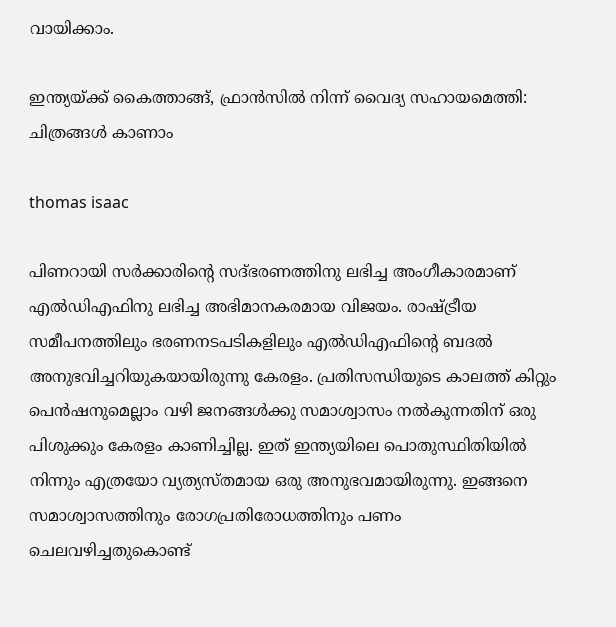വായിക്കാം.

ഇന്ത്യയ്ക്ക് കൈത്താങ്ങ്, ഫ്രാന്‍സില്‍ നിന്ന് വൈദ്യ സഹായമെത്തി: ചിത്രങ്ങള്‍ കാണാം

thomas isaac

പിണറായി സർക്കാരിന്റെ സദ്ഭരണത്തിനു ലഭിച്ച അംഗീകാരമാണ് എൽഡിഎഫിനു ലഭിച്ച അഭിമാനകരമായ വിജയം. രാഷ്ട്രീയ സമീപനത്തിലും ഭരണനടപടികളിലും എൽഡിഎഫിന്റെ ബദൽ അനുഭവിച്ചറിയുകയായിരുന്നു കേരളം. പ്രതിസന്ധിയുടെ കാലത്ത് കിറ്റും പെൻഷനുമെല്ലാം വഴി ജനങ്ങൾക്കു സമാശ്വാസം നൽകുന്നതിന് ഒരു പിശുക്കും കേരളം കാണിച്ചില്ല. ഇത് ഇന്ത്യയിലെ പൊതുസ്ഥിതിയിൽ നിന്നും എത്രയോ വ്യത്യസ്തമായ ഒരു അനുഭവമായിരുന്നു. ഇങ്ങനെ സമാശ്വാസത്തിനും രോഗപ്രതിരോധത്തിനും പണം ചെലവഴിച്ചതുകൊണ്ട്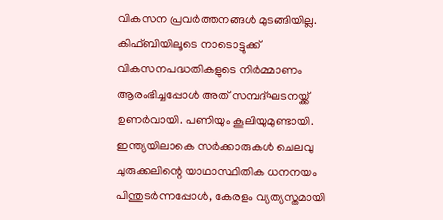വികസന പ്രവർത്തനങ്ങൾ മുടങ്ങിയില്ല. കിഫ്ബിയിലൂടെ നാടൊട്ടുക്ക് വികസനപദ്ധതികളുടെ നിർമ്മാണം ആരംഭിച്ചപ്പോൾ അത് സമ്പദ്ഘടനയ്ക്ക് ഉണർവായി. പണിയും കൂലിയുമുണ്ടായി. ഇന്ത്യയിലാകെ സർക്കാരുകൾ ചെലവു ചുരുക്കലിന്റെ യാഥാസ്ഥിതിക ധനനയം പിന്തുടർന്നപ്പോൾ, കേരളം വ്യത്യസ്തമായി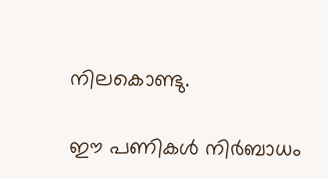നിലകൊണ്ടു.

ഈ പണികൾ നിർബാധം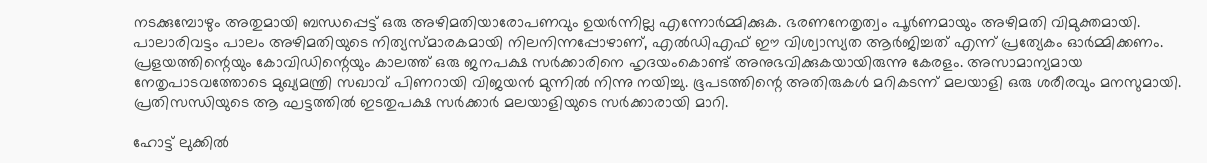നടക്കുമ്പോഴും അതുമായി ബന്ധപ്പെട്ട് ഒരു അഴിമതിയാരോപണവും ഉയർന്നില്ല എന്നോർമ്മിക്കുക. ഭരണനേതൃത്വം പൂർണമായും അഴിമതി വിമുക്തമായി. പാലാരിവട്ടം പാലം അഴിമതിയുടെ നിത്യസ്മാരകമായി നിലനിന്നപ്പോഴാണ്, എൽഡിഎഫ് ഈ വിശ്വാസ്യത ആർജിച്ചത് എന്ന് പ്രത്യേകം ഓർമ്മിക്കണം.
പ്രളയത്തിന്റെയും കോവിഡിന്റെയും കാലത്ത് ഒരു ജനപക്ഷ സർക്കാരിനെ ഹൃദയംകൊണ്ട് അനുഭവിക്കുകയായിരുന്നു കേരളം. അസാമാന്യമായ നേതൃപാടവത്തോടെ മുഖ്യമന്ത്രി സഖാവ് പിണറായി വിജയൻ മുന്നിൽ നിന്നു നയിച്ചു. ഭൂപടത്തിന്റെ അതിരുകൾ മറികടന്ന് മലയാളി ഒരു ശരീരവും മനസുമായി. പ്രതിസന്ധിയുടെ ആ ഘട്ടത്തിൽ ഇടതുപക്ഷ സർക്കാർ മലയാളിയുടെ സർക്കാരായി മാറി.

ഹോട്ട് ലുക്കിൽ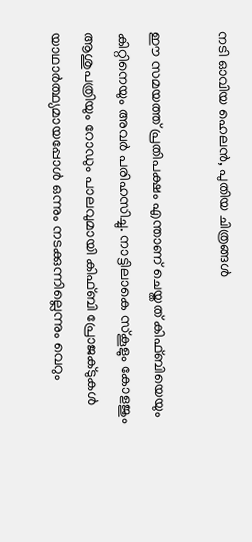നടി ഓവിയ ഹെലൻ, പുതിയ ചിത്രങ്ങൾ

ഈ സമയത്ത് പ്രതിപക്ഷം എന്താണ് ചെയ്തത് കിഫ്ബിയെയും കിറ്റിനെയും അവർ പരിഹസിച്ചു. നാട്ടിലാകെ സ്കൂളും കോളജും ആശുപത്രിയും റോഡും പാലവുമായി കിഫ്ബി പ്രോജക്ടുകൾ യാഥാർത്ഥ്യമായപ്പോൾ ഒന്നും നടക്കുന്നില്ലെന്നും വെറും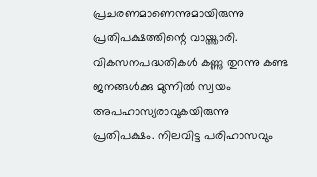പ്രചരണമാണെന്നുമായിരുന്നു പ്രതിപക്ഷത്തിന്റെ വായ്ത്താരി. വികസനപദ്ധതികൾ കണ്ണു തുറന്നു കണ്ട ജനങ്ങൾക്കു മുന്നിൽ സ്വയം അപഹാസ്യരാവുകയിരുന്നു പ്രതിപക്ഷം. നിലവിട്ട പരിഹാസവും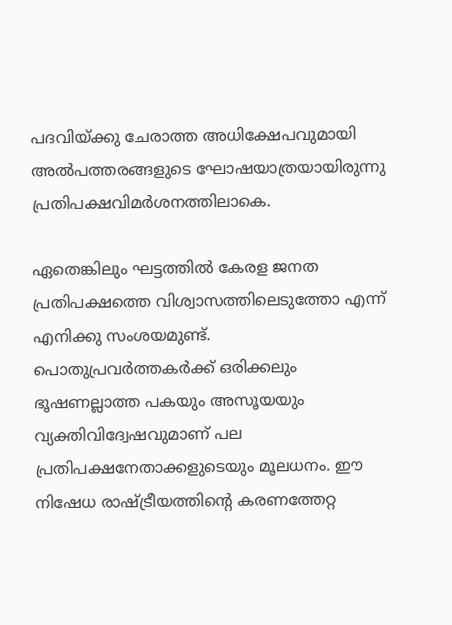പദവിയ്ക്കു ചേരാത്ത അധിക്ഷേപവുമായി അൽപത്തരങ്ങളുടെ ഘോഷയാത്രയായിരുന്നു പ്രതിപക്ഷവിമർശനത്തിലാകെ.

ഏതെങ്കിലും ഘട്ടത്തിൽ കേരള ജനത പ്രതിപക്ഷത്തെ വിശ്വാസത്തിലെടുത്തോ എന്ന് എനിക്കു സംശയമുണ്ട്. പൊതുപ്രവർത്തകർക്ക് ഒരിക്കലും ഭൂഷണല്ലാത്ത പകയും അസൂയയും വ്യക്തിവിദ്വേഷവുമാണ് പല പ്രതിപക്ഷനേതാക്കളുടെയും മൂലധനം. ഈ നിഷേധ രാഷ്ട്രീയത്തിന്റെ കരണത്തേറ്റ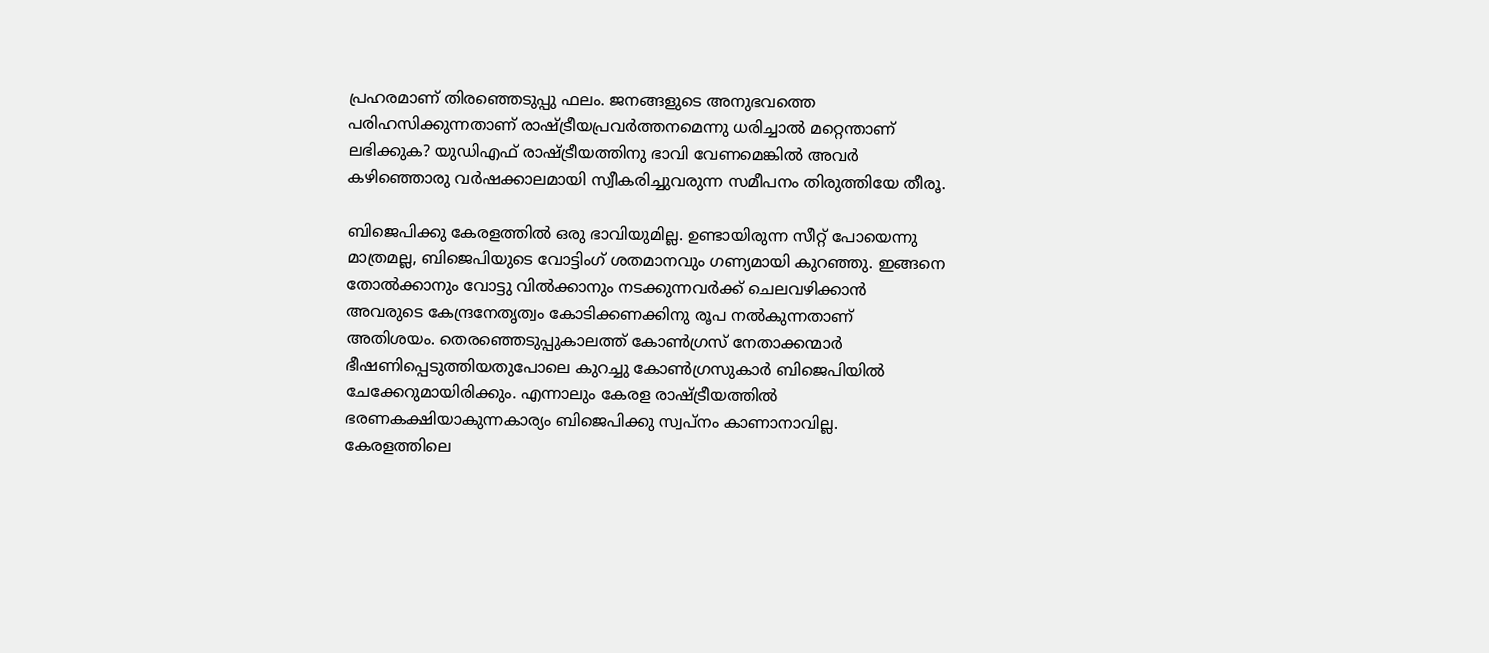പ്രഹരമാണ് തിരഞ്ഞെടുപ്പു ഫലം. ജനങ്ങളുടെ അനുഭവത്തെ പരിഹസിക്കുന്നതാണ് രാഷ്ട്രീയപ്രവർത്തനമെന്നു ധരിച്ചാൽ മറ്റെന്താണ് ലഭിക്കുക? യുഡിഎഫ് രാഷ്ട്രീയത്തിനു ഭാവി വേണമെങ്കിൽ അവർ കഴിഞ്ഞൊരു വർഷക്കാലമായി സ്വീകരിച്ചുവരുന്ന സമീപനം തിരുത്തിയേ തീരൂ.

ബിജെപിക്കു കേരളത്തിൽ ഒരു ഭാവിയുമില്ല. ഉണ്ടായിരുന്ന സീറ്റ് പോയെന്നു മാത്രമല്ല, ബിജെപിയുടെ വോട്ടിംഗ് ശതമാനവും ഗണ്യമായി കുറഞ്ഞു. ഇങ്ങനെ തോൽക്കാനും വോട്ടു വിൽക്കാനും നടക്കുന്നവർക്ക് ചെലവഴിക്കാൻ അവരുടെ കേന്ദ്രനേതൃത്വം കോടിക്കണക്കിനു രൂപ നൽകുന്നതാണ് അതിശയം. തെരഞ്ഞെടുപ്പുകാലത്ത് കോൺഗ്രസ് നേതാക്കന്മാർ ഭീഷണിപ്പെടുത്തിയതുപോലെ കുറച്ചു കോൺഗ്രസുകാർ ബിജെപിയിൽ ചേക്കേറുമായിരിക്കും. എന്നാലും കേരള രാഷ്ട്രീയത്തിൽ ഭരണകക്ഷിയാകുന്നകാര്യം ബിജെപിക്കു സ്വപ്നം കാണാനാവില്ല. കേരളത്തിലെ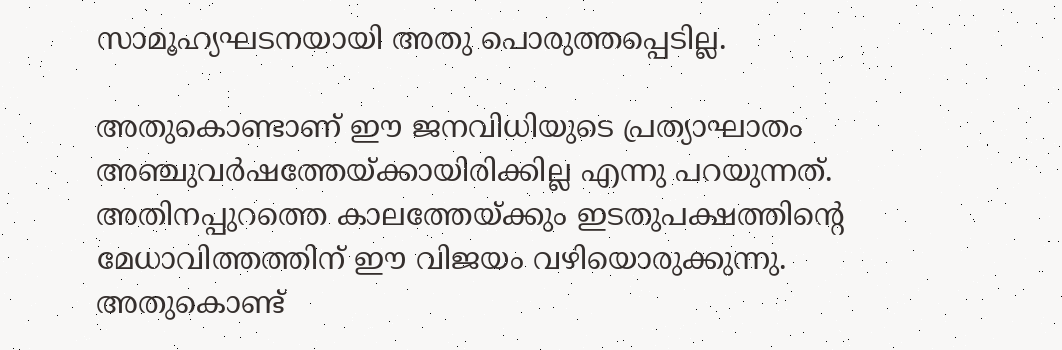സാമൂഹ്യഘടനയായി അതു പൊരുത്തപ്പെടില്ല.

അതുകൊണ്ടാണ് ഈ ജനവിധിയുടെ പ്രത്യാഘാതം അഞ്ചുവർഷത്തേയ്ക്കായിരിക്കില്ല എന്നു പറയുന്നത്. അതിനപ്പുറത്തെ കാലത്തേയ്ക്കും ഇടതുപക്ഷത്തിന്റെ മേധാവിത്തത്തിന് ഈ വിജയം വഴിയൊരുക്കുന്നു. അതുകൊണ്ട്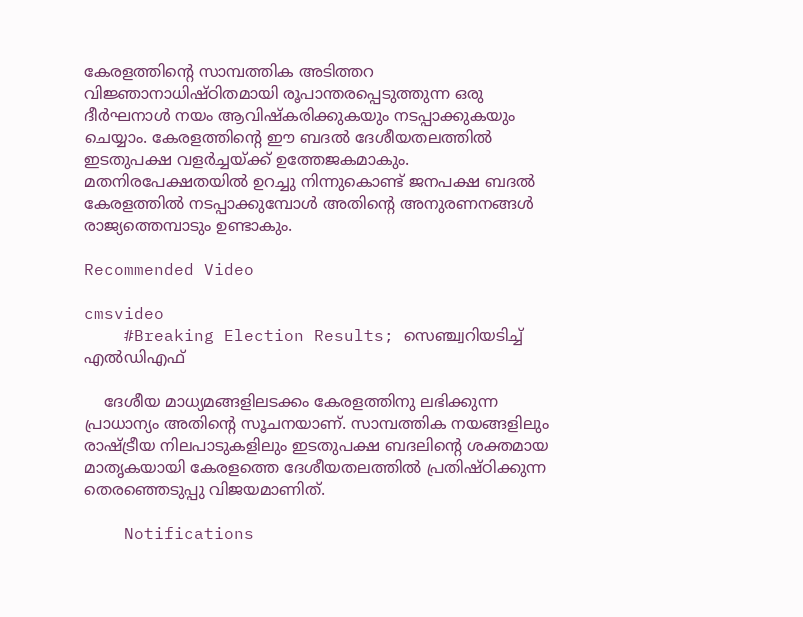കേരളത്തിന്റെ സാമ്പത്തിക അടിത്തറ വിജ്ഞാനാധിഷ്ഠിതമായി രൂപാന്തരപ്പെടുത്തുന്ന ഒരു ദീർഘനാൾ നയം ആവിഷ്കരിക്കുകയും നടപ്പാക്കുകയും ചെയ്യാം. കേരളത്തിന്റെ ഈ ബദൽ ദേശീയതലത്തിൽ ഇടതുപക്ഷ വളർച്ചയ്ക്ക് ഉത്തേജകമാകും. മതനിരപേക്ഷതയിൽ ഉറച്ചു നിന്നുകൊണ്ട് ജനപക്ഷ ബദൽ കേരളത്തിൽ നടപ്പാക്കുമ്പോൾ അതിന്റെ അനുരണനങ്ങൾ രാജ്യത്തെമ്പാടും ഉണ്ടാകും.

Recommended Video

cmsvideo
    #Breaking Election Results; സെഞ്ച്വറിയടിച്ച് എൽഡിഎഫ്

    ദേശീയ മാധ്യമങ്ങളിലടക്കം കേരളത്തിനു ലഭിക്കുന്ന പ്രാധാന്യം അതിന്റെ സൂചനയാണ്. സാമ്പത്തിക നയങ്ങളിലും രാഷ്ട്രീയ നിലപാടുകളിലും ഇടതുപക്ഷ ബദലിന്റെ ശക്തമായ മാതൃകയായി കേരളത്തെ ദേശീയതലത്തിൽ പ്രതിഷ്ഠിക്കുന്ന തെരഞ്ഞെടുപ്പു വിജയമാണിത്.

    Notifications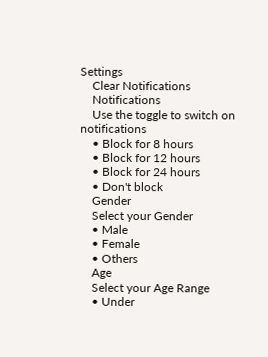Settings
    Clear Notifications
    Notifications
    Use the toggle to switch on notifications
    • Block for 8 hours
    • Block for 12 hours
    • Block for 24 hours
    • Don't block
    Gender
    Select your Gender
    • Male
    • Female
    • Others
    Age
    Select your Age Range
    • Under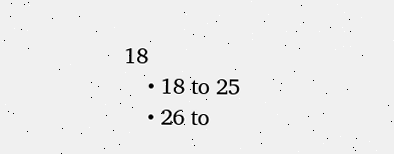18
    • 18 to 25
    • 26 to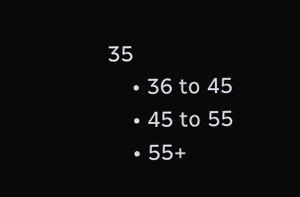35
    • 36 to 45
    • 45 to 55
    • 55+